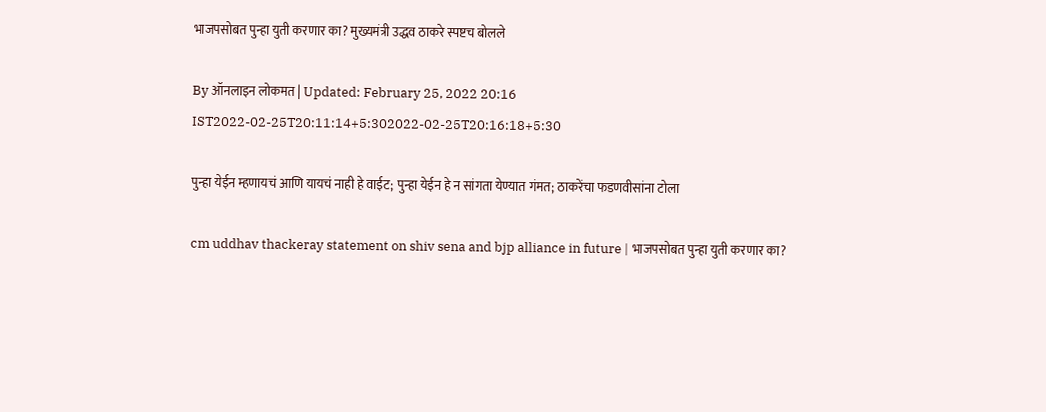भाजपसोबत पुन्हा युती करणार का? मुख्यमंत्री उद्धव ठाकरे स्पष्टच बोलले

By ऑनलाइन लोकमत | Updated: February 25, 2022 20:16 IST2022-02-25T20:11:14+5:302022-02-25T20:16:18+5:30

पुन्हा येईन म्हणायचं आणि यायचं नाही हे वाईट; पुन्हा येईन हे न सांगता येण्यात गंमत; ठाकरेंचा फडणवीसांना टोला

cm uddhav thackeray statement on shiv sena and bjp alliance in future | भाजपसोबत पुन्हा युती करणार का?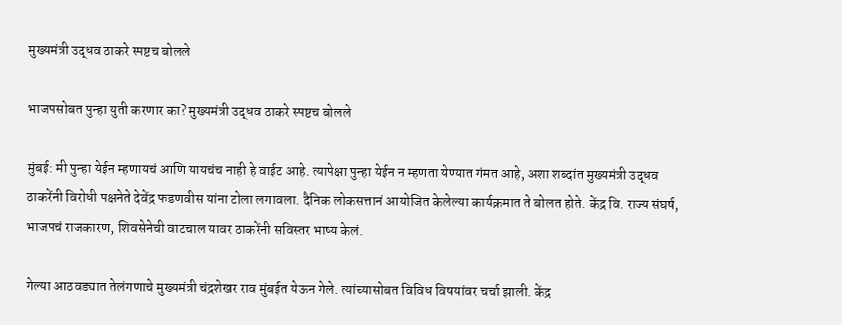मुख्यमंत्री उद्धव ठाकरे स्पष्टच बोलले

भाजपसोबत पुन्हा युती करणार का? मुख्यमंत्री उद्धव ठाकरे स्पष्टच बोलले

मुंबई: मी पुन्हा येईन म्हणायचं आणि यायचंच नाही हे वाईट आहे. त्यापेक्षा पुन्हा येईन न म्हणता येण्यात गंमत आहे, अशा शब्दांत मुख्यमंत्री उद्धव ठाकरेंनी विरोधी पक्षनेते देवेंद्र फडणवीस यांना टोला लगावला. दैनिक लोकसत्तानं आयोजित केलेल्या कार्यक्रमात ते बोलत होते. केंद्र वि. राज्य संघर्ष, भाजपचं राजकारण, शिवसेनेची वाटचाल यावर ठाकरेंनी सविस्तर भाष्य केलं.

गेल्या आठवड्यात तेलंगणाचे मुख्यमंत्री चंद्रशेखर राव मुंबईत येऊन गेले. त्यांच्यासोबत विविध विषयांवर चर्चा झाली. केंद्र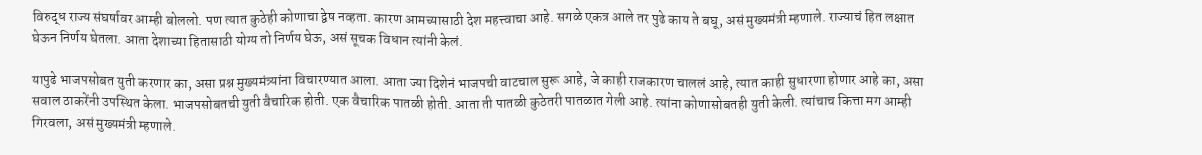विरुद्ध राज्य संघर्षावर आम्ही बोललो. पण त्यात कुठेही कोणाचा द्वेष नव्हता. कारण आमच्यासाठी देश महत्त्वाचा आहे. सगळे एकत्र आले तर पुढे काय ते बघू, असं मुख्यमंत्री म्हणाले. राज्याचं हित लक्षात घेऊन निर्णय घेतला. आता देशाच्या हितासाठी योग्य तो निर्णय घेऊ, असं सूचक विधान त्यांनी केलं.

यापुढे भाजपसोबत युती करणार का, असा प्रश्न मुख्यमंत्र्यांना विचारण्यात आला. आता ज्या दिशेनं भाजपची वाटचाल सुरू आहे, जे काही राजकारण चाललं आहे, त्यात काही सुधारणा होणार आहे का, असा सवाल ठाकरेंनी उपस्थित केला. भाजपसोबतची युती वैचारिक होती. एक वैचारिक पातळी होती. आता ती पातळी कुठेतरी पातळात गेली आहे. त्यांना कोणासोबतही युती केली. त्यांचाच कित्ता मग आम्ही गिरवला, असं मुख्यमंत्री म्हणाले.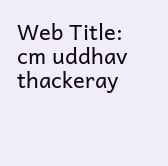Web Title: cm uddhav thackeray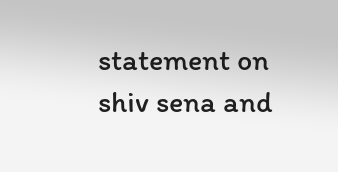statement on shiv sena and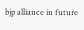bjp alliance in future